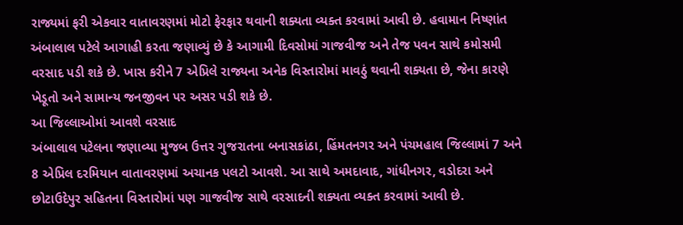રાજ્યમાં ફરી એકવાર વાતાવરણમાં મોટો ફેરફાર થવાની શક્યતા વ્યક્ત કરવામાં આવી છે. હવામાન નિષ્ણાંત અંબાલાલ પટેલે આગાહી કરતા જણાવ્યું છે કે આગામી દિવસોમાં ગાજવીજ અને તેજ પવન સાથે કમોસમી વરસાદ પડી શકે છે. ખાસ કરીને 7 એપ્રિલે રાજ્યના અનેક વિસ્તારોમાં માવઠું થવાની શક્યતા છે, જેના કારણે ખેડૂતો અને સામાન્ય જનજીવન પર અસર પડી શકે છે.
આ જિલ્લાઓમાં આવશે વરસાદ
અંબાલાલ પટેલના જણાવ્યા મુજબ ઉત્તર ગુજરાતના બનાસકાંઠા, હિંમતનગર અને પંચમહાલ જિલ્લામાં 7 અને 8 એપ્રિલ દરમિયાન વાતાવરણમાં અચાનક પલટો આવશે. આ સાથે અમદાવાદ, ગાંધીનગર, વડોદરા અને છોટાઉદેપુર સહિતના વિસ્તારોમાં પણ ગાજવીજ સાથે વરસાદની શક્યતા વ્યક્ત કરવામાં આવી છે.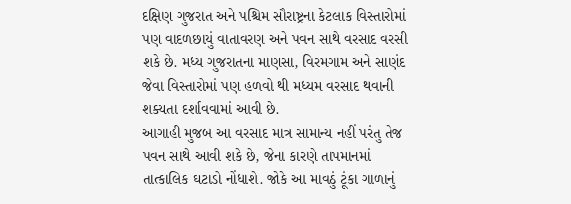દક્ષિણ ગુજરાત અને પશ્ચિમ સૌરાષ્ટ્રના કેટલાક વિસ્તારોમાં પણ વાદળછાયું વાતાવરણ અને પવન સાથે વરસાદ વરસી શકે છે. મધ્ય ગુજરાતના માણસા, વિરમગામ અને સાણંદ જેવા વિસ્તારોમાં પણ હળવો થી મધ્યમ વરસાદ થવાની શક્યતા દર્શાવવામાં આવી છે.
આગાહી મુજબ આ વરસાદ માત્ર સામાન્ય નહીં પરંતુ તેજ પવન સાથે આવી શકે છે, જેના કારણે તાપમાનમાં તાત્કાલિક ઘટાડો નોંધાશે. જોકે આ માવઠું ટૂંકા ગાળાનું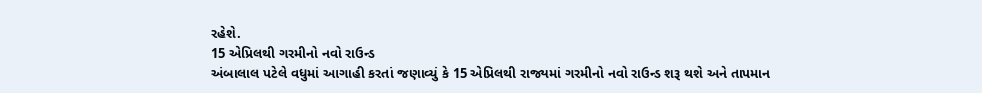રહેશે.
15 એપ્રિલથી ગરમીનો નવો રાઉન્ડ
અંબાલાલ પટેલે વધુમાં આગાહી કરતાં જણાવ્યું કે 15 એપ્રિલથી રાજ્યમાં ગરમીનો નવો રાઉન્ડ શરૂ થશે અને તાપમાન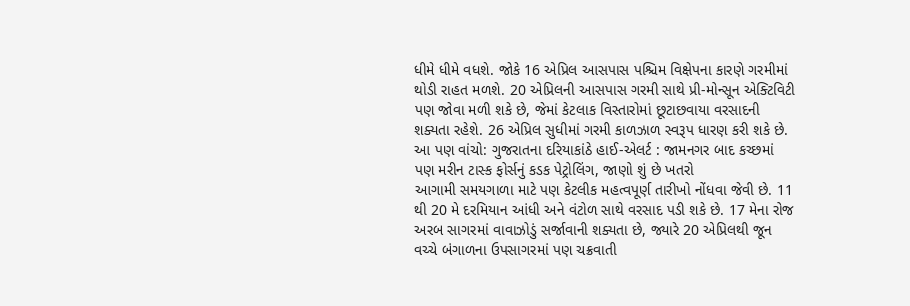ધીમે ધીમે વધશે. જોકે 16 એપ્રિલ આસપાસ પશ્ચિમ વિક્ષેપના કારણે ગરમીમાં થોડી રાહત મળશે. 20 એપ્રિલની આસપાસ ગરમી સાથે પ્રી-મોન્સૂન એક્ટિવિટી પણ જોવા મળી શકે છે, જેમાં કેટલાક વિસ્તારોમાં છૂટાછવાયા વરસાદની શક્યતા રહેશે. 26 એપ્રિલ સુધીમાં ગરમી કાળઝાળ સ્વરૂપ ધારણ કરી શકે છે.
આ પણ વાંચો: ગુજરાતના દરિયાકાંઠે હાઈ-એલર્ટ : જામનગર બાદ કચ્છમાં પણ મરીન ટાસ્ક ફોર્સનું કડક પેટ્રોલિંગ, જાણો શું છે ખતરો
આગામી સમયગાળા માટે પણ કેટલીક મહત્વપૂર્ણ તારીખો નોંધવા જેવી છે. 11 થી 20 મે દરમિયાન આંધી અને વંટોળ સાથે વરસાદ પડી શકે છે. 17 મેના રોજ અરબ સાગરમાં વાવાઝોડું સર્જાવાની શક્યતા છે, જ્યારે 20 એપ્રિલથી જૂન વચ્ચે બંગાળના ઉપસાગરમાં પણ ચક્રવાતી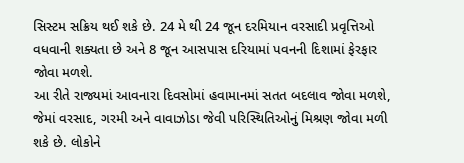સિસ્ટમ સક્રિય થઈ શકે છે. 24 મે થી 24 જૂન દરમિયાન વરસાદી પ્રવૃત્તિઓ વધવાની શક્યતા છે અને 8 જૂન આસપાસ દરિયામાં પવનની દિશામાં ફેરફાર જોવા મળશે.
આ રીતે રાજ્યમાં આવનારા દિવસોમાં હવામાનમાં સતત બદલાવ જોવા મળશે, જેમાં વરસાદ, ગરમી અને વાવાઝોડા જેવી પરિસ્થિતિઓનું મિશ્રણ જોવા મળી શકે છે. લોકોને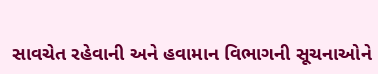સાવચેત રહેવાની અને હવામાન વિભાગની સૂચનાઓને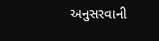અનુસરવાની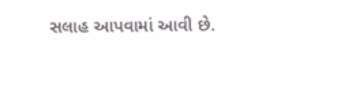સલાહ આપવામાં આવી છે.